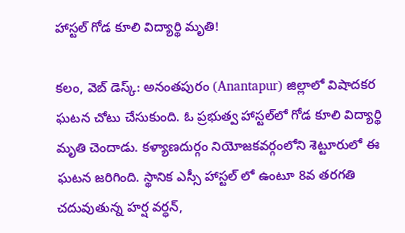హాస్టల్ గోడ కూలి విద్యార్థి మృతి!

క‌లం, వెబ్ డెస్క్‌: అనంత‌పురం (Anantapur) జిల్లాలో విషాద‌క‌ర ఘ‌ట‌న చోటు చేసుకుంది. ఓ ప్ర‌భుత్వ హాస్ట‌ల్‌లో గోడ కూలి విద్యార్థి మృతి చెందాడు. కళ్యాణదుర్గం నియోజకవర్గంలోని శెట్టూరులో ఈ ఘ‌ట‌న జ‌రిగింది. స్థానిక ఎస్సీ హాస్టల్ లో ఉంటూ 8వ త‌ర‌గ‌తి చ‌దువుతున్న‌ హ‌ర్ష వ‌ర్ధ‌న్‌,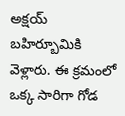అక్ష‌య్ బ‌హిర్బూమికి వెళ్లారు. ఈ క్ర‌మంలో ఒక్క సారిగా గోడ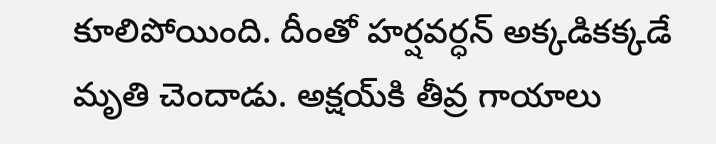కూలిపోయింది. దీంతో హర్షవర్ధన్ అక్కడికక్కడే మృతి చెందాడు. అక్షయ్‌కి తీవ్ర గాయాలు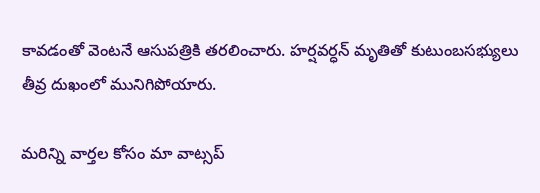కావడంతో వెంటనే ఆసుపత్రికి తరలించారు. హ‌ర్ష‌వ‌ర్ధ‌న్ మృతితో కుటుంబ‌స‌భ్యులు తీవ్ర దుఖంలో మునిగిపోయారు.

మ‌రిన్ని వార్త‌ల కోసం మా వాట్స‌ప్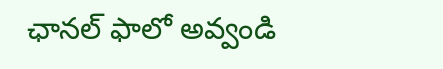ఛాన‌ల్ ఫాలో అవ్వండి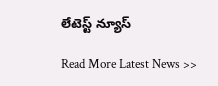లేటెస్ట్ న్యూస్‌

Read More Latest News >>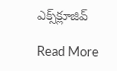ఎక్స్‌క్లూజివ్‌

Read More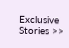Exclusive Stories >>